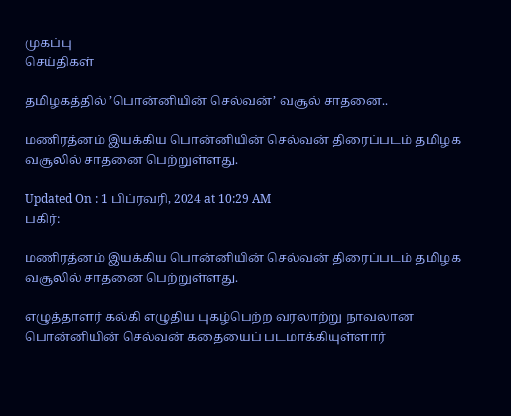முகப்பு
செய்திகள்

தமிழகத்தில் ’பொன்னியின் செல்வன்’ வசூல் சாதனை..

மணிரத்னம் இயக்கிய பொன்னியின் செல்வன் திரைப்படம் தமிழக வசூலில் சாதனை பெற்றுள்ளது.

Updated On : 1 பிப்ரவரி, 2024 at 10:29 AM
பகிர்:

மணிரத்னம் இயக்கிய பொன்னியின் செல்வன் திரைப்படம் தமிழக வசூலில் சாதனை பெற்றுள்ளது.

எழுத்தாளர் கல்கி எழுதிய புகழ்பெற்ற வரலாற்று நாவலான பொன்னியின் செல்வன் கதையைப் படமாக்கியுள்ளார்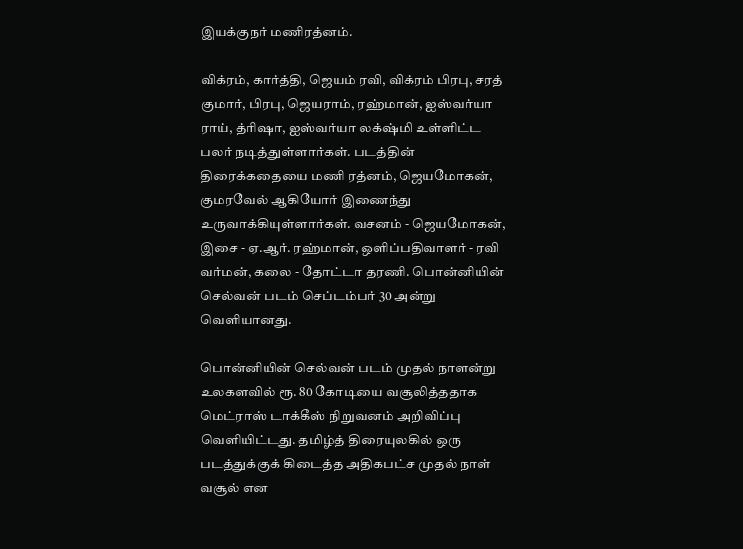இயக்குநர் மணிரத்னம்.

விக்ரம், கார்த்தி, ஜெயம் ரவி, விக்ரம் பிரபு, சரத் குமார், பிரபு, ஜெயராம், ரஹ்மான், ஐஸ்வர்யா ராய், த்ரிஷா, ஐஸ்வர்யா லக்‌ஷ்மி உள்ளிட்ட பலர் நடித்துள்ளார்கள். படத்தின் திரைக்கதையை மணி ரத்னம், ஜெயமோகன், குமரவேல் ஆகியோர் இணைந்து உருவாக்கியுள்ளார்கள். வசனம் - ஜெயமோகன், இசை - ஏ.ஆர். ரஹ்மான், ஒளிப்பதிவாளர் - ரவி வர்மன், கலை - தோட்டா தரணி. பொன்னியின் செல்வன் படம் செப்டம்பர் 30 அன்று வெளியானது.

பொன்னியின் செல்வன் படம் முதல் நாளன்று உலகளவில் ரூ. 80 கோடியை வசூலித்ததாக மெட்ராஸ் டாக்கீஸ் நிறுவனம் அறிவிப்பு வெளியிட்டது. தமிழ்த் திரையுலகில் ஒரு படத்துக்குக் கிடைத்த அதிகபட்ச முதல் நாள் வசூல் என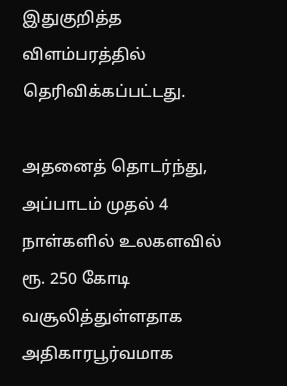இதுகுறித்த விளம்பரத்தில் தெரிவிக்கப்பட்டது.

அதனைத் தொடர்ந்து, அப்பாடம் முதல் 4 நாள்களில் உலகளவில் ரூ. 250 கோடி வசூலித்துள்ளதாக அதிகாரபூர்வமாக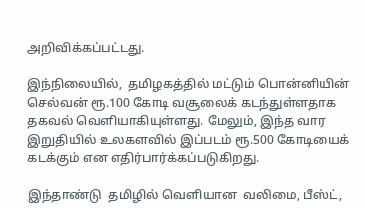அறிவிக்கப்பட்டது.

இந்நிலையில்,  தமிழகத்தில் மட்டும் பொன்னியின் செல்வன் ரூ.100 கோடி வசூலைக் கடந்துள்ளதாக தகவல் வெளியாகியுள்ளது. மேலும், இந்த வார இறுதியில் உலகளவில் இப்படம் ரூ.500 கோடியைக் கடக்கும் என எதிர்பார்க்கப்படுகிறது.

இந்தாண்டு  தமிழில் வெளியான  வலிமை, பீஸ்ட்,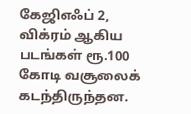கேஜிஎஃப் 2, விக்ரம் ஆகிய படங்கள் ரூ.100 கோடி வசூலைக் கடந்திருந்தன.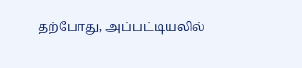தற்போது, அப்பட்டியலில்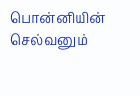பொன்னியின் செல்வனும்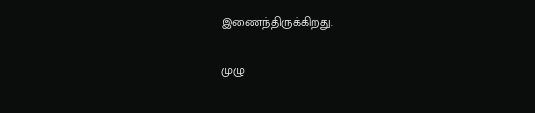இணைந்திருக்கிறது.

முழு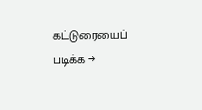கட்டுரையைப் படிக்க →